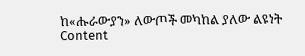ከ«ሑራውያን» ለውጦች መካከል ያለው ልዩነት
Content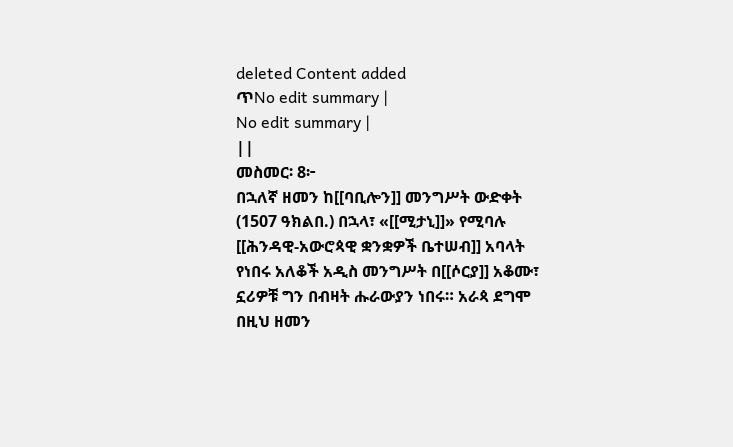deleted Content added
ጥNo edit summary |
No edit summary |
||
መስመር፡ 8፦
በኋለኛ ዘመን ከ[[ባቢሎን]] መንግሥት ውድቀት (1507 ዓክልበ.) በኋላ፣ «[[ሚታኒ]]» የሚባሉ [[ሕንዳዊ-አውሮጳዊ ቋንቋዎች ቤተሠብ]] አባላት የነበሩ አለቆች አዲስ መንግሥት በ[[ሶርያ]] አቆሙ፣ ኗሪዎቹ ግን በብዛት ሑራውያን ነበሩ። አራጳ ደግሞ በዚህ ዘመን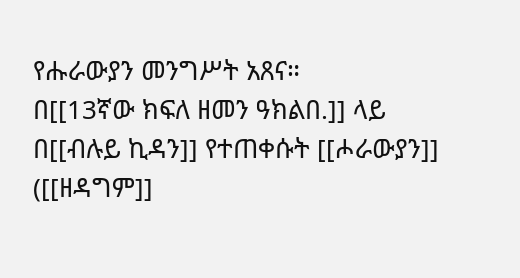የሑራውያን መንግሥት አጸና።
በ[[13ኛው ክፍለ ዘመን ዓክልበ.]] ላይ
በ[[ብሉይ ኪዳን]] የተጠቀሱት [[ሖራውያን]] ([[ዘዳግም]]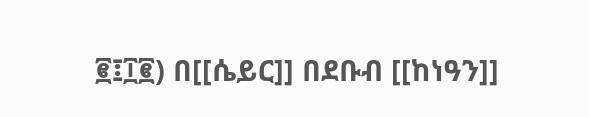፪፤፲፪) በ[[ሴይር]] በደቡብ [[ከነዓን]]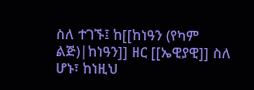ስለ ተገኙ፤ ከ[[ከነዓን (የካም ልጅ)|ከነዓን]] ዘር [[ኤዊያዊ]] ስለ ሆኑ፣ ከነዚህ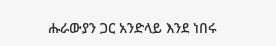ሑራውያን ጋር አንድላይ እንደ ነበሩ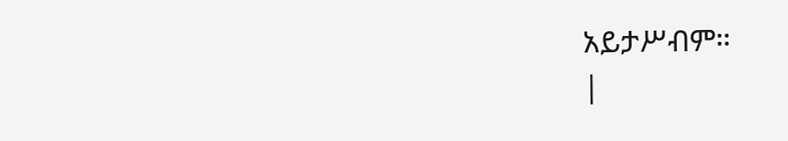አይታሥብም።
|